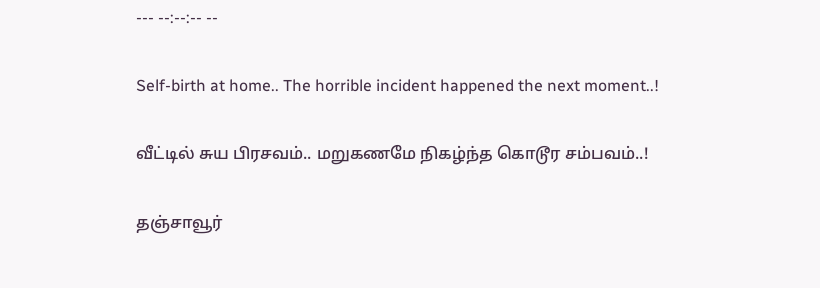--- --:--:-- --

Self-birth at home.. The horrible incident happened the next moment..!

வீட்டில் சுய பிரசவம்.. மறுகணமே நிகழ்ந்த கொடூர சம்பவம்..!

தஞ்சாவூர்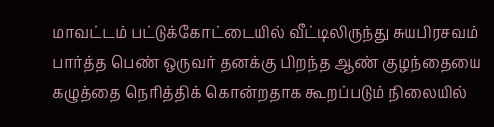மாவட்டம் பட்டுக்கோட்டையில் வீட்டிலிருந்து சுயபிரசவம் பார்த்த பெண் ஒருவர் தனக்கு பிறந்த ஆண் குழந்தையை கழுத்தை நெரித்திக் கொன்றதாக கூறப்படும் நிலையில்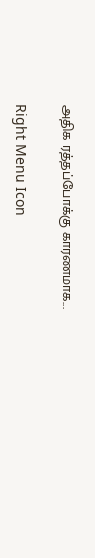அதிக ரத்தப்போக்கு காரணமாக...

Right Menu Icon